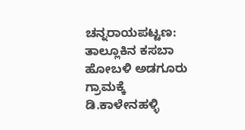ಚನ್ನರಾಯಪಟ್ಟಣ: ತಾಲ್ಲೂಕಿನ ಕಸಬಾ ಹೋಬಳಿ ಅಡಗೂರು ಗ್ರಾಮಕ್ಕೆ ಡಿ.ಕಾಳೇನಹಳ್ಳಿ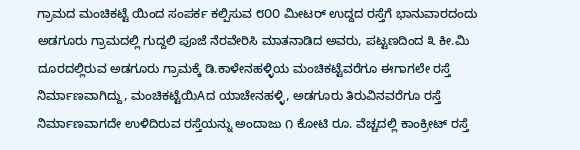ಗ್ರಾಮದ ಮಂಚಿಕಟ್ಟೆ ಯಿಂದ ಸಂಪರ್ಕ ಕಲ್ಪಿಸುವ ೮೦೦ ಮೀಟರ್ ಉದ್ದದ ರಸ್ತೆಗೆ ಭಾನುವಾರದಂದು ಅಡಗೂರು ಗ್ರಾಮದಲ್ಲಿ ಗುದ್ದಲಿ ಪೂಜೆ ನೆರವೇರಿಸಿ ಮಾತನಾಡಿದ ಅವರು, ಪಟ್ಟಣದಿಂದ ೩ ಕೀ.ಮಿ ದೂರದಲ್ಲಿರುವ ಅಡಗೂರು ಗ್ರಾಮಕ್ಕೆ ಡಿ.ಕಾಳೇನಹಳ್ಳಿಯ ಮಂಚಿಕಟ್ಟೆವರೆಗೂ ಈಗಾಗಲೇ ರಸ್ತೆ ನಿರ್ಮಾಣವಾಗಿದ್ದು, ಮಂಚಿಕಟ್ಟೆಯಿAದ ಯಾಚೇನಹಳ್ಳಿ, ಅಡಗೂರು ತಿರುವಿನವರೆಗೂ ರಸ್ತೆ ನಿರ್ಮಾಣವಾಗದೇ ಉಳಿದಿರುವ ರಸ್ತೆಯನ್ನು ಅಂದಾಜು ೧ ಕೋಟಿ ರೂ. ವೆಚ್ಚದಲ್ಲಿ ಕಾಂಕ್ರೀಟ್ ರಸ್ತೆ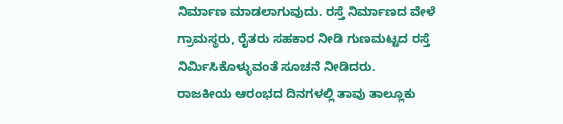ನಿರ್ಮಾಣ ಮಾಡಲಾಗುವುದು. ರಸ್ತೆ ನಿರ್ಮಾಣದ ವೇಳೆ ಗ್ರಾಮಸ್ಥರು, ರೈತರು ಸಹಕಾರ ನೀಡಿ ಗುಣಮಟ್ಟದ ರಸ್ತೆ ನಿರ್ಮಿಸಿಕೊಳ್ಳುವಂತೆ ಸೂಚನೆ ನೀಡಿದರು.
ರಾಜಕೀಯ ಆರಂಭದ ದಿನಗಳಲ್ಲಿ ತಾವು ತಾಲ್ಲೂಕು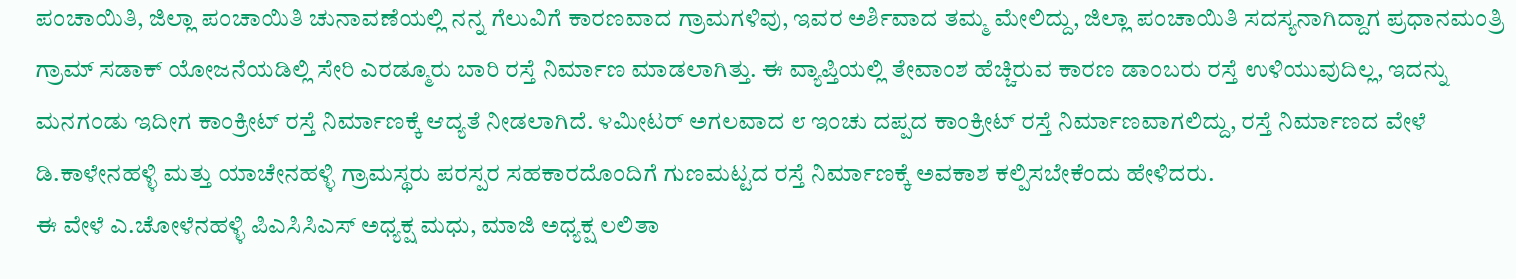ಪಂಚಾಯಿತಿ, ಜಿಲ್ಲಾ ಪಂಚಾಯಿತಿ ಚುನಾವಣೆಯಲ್ಲಿ ನನ್ನ ಗೆಲುವಿಗೆ ಕಾರಣವಾದ ಗ್ರಾಮಗಳಿವು, ಇವರ ಅರ್ಶಿವಾದ ತಮ್ಮ ಮೇಲಿದ್ದು, ಜಿಲ್ಲಾ ಪಂಚಾಯಿತಿ ಸದಸ್ಯನಾಗಿದ್ದಾಗ ಪ್ರಧಾನಮಂತ್ರಿ ಗ್ರಾಮ್ ಸಡಾಕ್ ಯೋಜನೆಯಡಿಲ್ಲಿ ಸೇರಿ ಎರಡ್ಮೂರು ಬಾರಿ ರಸ್ತೆ ನಿರ್ಮಾಣ ಮಾಡಲಾಗಿತ್ತು. ಈ ವ್ಯಾಪ್ತಿಯಲ್ಲಿ ತೇವಾಂಶ ಹೆಚ್ಚಿರುವ ಕಾರಣ ಡಾಂಬರು ರಸ್ತೆ ಉಳಿಯುವುದಿಲ್ಲ, ಇದನ್ನು ಮನಗಂಡು ಇದೀಗ ಕಾಂಕ್ರೀಟ್ ರಸ್ತೆ ನಿರ್ಮಾಣಕ್ಕೆ ಆದ್ಯತೆ ನೀಡಲಾಗಿದೆ. ೪ಮೀಟರ್ ಅಗಲವಾದ ೮ ಇಂಚು ದಪ್ಪದ ಕಾಂಕ್ರೀಟ್ ರಸ್ತೆ ನಿರ್ಮಾಣವಾಗಲಿದ್ದು, ರಸ್ತೆ ನಿರ್ಮಾಣದ ವೇಳೆ ಡಿ.ಕಾಳೇನಹಳ್ಳಿ ಮತ್ತು ಯಾಚೇನಹಳ್ಳಿ ಗ್ರಾಮಸ್ಥರು ಪರಸ್ಪರ ಸಹಕಾರದೊಂದಿಗೆ ಗುಣಮಟ್ಟದ ರಸ್ತೆ ನಿರ್ಮಾಣಕ್ಕೆ ಅವಕಾಶ ಕಲ್ಪಿಸಬೇಕೆಂದು ಹೇಳಿದರು.
ಈ ವೇಳೆ ಎ.ಚೋಳೆನಹಳ್ಳಿ ಪಿಎಸಿಸಿಎಸ್ ಅಧ್ಯಕ್ಷ ಮಧು, ಮಾಜಿ ಅಧ್ಯಕ್ಷ ಲಲಿತಾ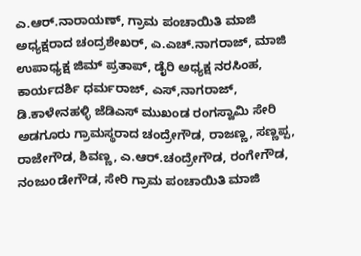ಎ.ಆರ್.ನಾರಾಯಣ್, ಗ್ರಾಮ ಪಂಚಾಯಿತಿ ಮಾಜಿ ಅಧ್ಯಕ್ಷರಾದ ಚಂದ್ರಶೇಖರ್, ಎ.ಎಚ್.ನಾಗರಾಜ್, ಮಾಜಿ ಉಪಾಧ್ಯಕ್ಷ ಜಿಮ್ ಪ್ರತಾಪ್, ಡೈರಿ ಅಧ್ಯಕ್ಷ ನರಸಿಂಹ, ಕಾರ್ಯದರ್ಶಿ ಧರ್ಮರಾಜ್, ಎಸ್,ನಾಗರಾಜ್, ಡಿ.ಕಾಳೇನಹಳ್ಳಿ ಜೆಡಿಎಸ್ ಮುಖಂಡ ರಂಗಸ್ವಾಮಿ ಸೇರಿ ಅಡಗೂರು ಗ್ರಾಮಸ್ಥರಾದ ಚಂದ್ರೇಗೌಡ, ರಾಜಣ್ಣ, ಸಣ್ಣಪ್ಪ, ರಾಜೇಗೌಡ, ಶಿವಣ್ಣ, ಎ.ಆರ್.ಚಂದ್ರೇಗೌಡ, ರಂಗೇಗೌಡ, ನಂಜುoಡೇಗೌಡ, ಸೇರಿ ಗ್ರಾಮ ಪಂಚಾಯಿತಿ ಮಾಜಿ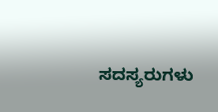ಸದಸ್ಯರುಗಳು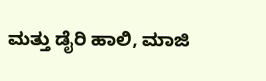ಮತ್ತು ಡೈರಿ ಹಾಲಿ, ಮಾಜಿ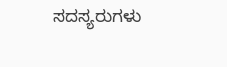ಸದಸ್ಯರುಗಳು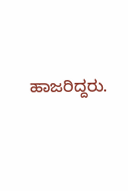ಹಾಜರಿದ್ದರು.